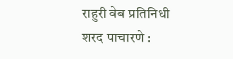राहुरी वेब प्रतिनिधी शरद पाचारणे :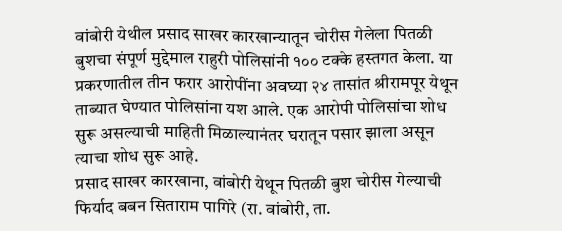वांबोरी येथील प्रसाद साखर कारखान्यातून चोरीस गेलेला पितळी बुशचा संपूर्ण मुद्देमाल राहुरी पोलिसांनी १०० टक्के हस्तगत केला. या प्रकरणातील तीन फरार आरोपींना अवघ्या २४ तासांत श्रीरामपूर येथून ताब्यात घेण्यात पोलिसांना यश आले. एक आरोपी पोलिसांचा शोध सुरू असल्याची माहिती मिळाल्यानंतर घरातून पसार झाला असून त्याचा शोध सुरू आहे.
प्रसाद साखर कारखाना, वांबोरी येथून पितळी बुश चोरीस गेल्याची फिर्याद बबन सिताराम पागिरे (रा. वांबोरी, ता.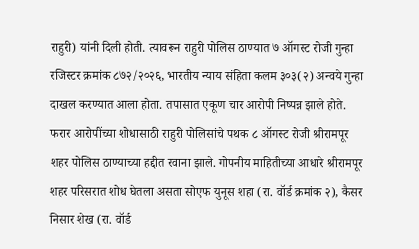राहुरी) यांनी दिली होती. त्यावरून राहुरी पोलिस ठाण्यात ७ ऑगस्ट रोजी गुन्हा रजिस्टर क्रमांक ८७२/२०२६, भारतीय न्याय संहिता कलम ३०३(२) अन्वये गुन्हा दाखल करण्यात आला होता. तपासात एकूण चार आरोपी निष्पन्न झाले होते.
फरार आरोपींच्या शोधासाठी राहुरी पोलिसांचे पथक ८ ऑगस्ट रोजी श्रीरामपूर शहर पोलिस ठाण्याच्या हद्दीत रवाना झाले. गोपनीय माहितीच्या आधारे श्रीरामपूर शहर परिसरात शोध घेतला असता सोएफ युनूस शहा (रा. वॉर्ड क्रमांक २), कैसर निसार शेख (रा. वॉर्ड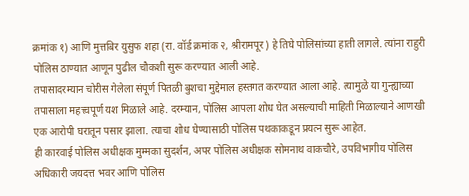क्रमांक १) आणि मुत्तबिर युसुफ शहा (रा. वॉर्ड क्रमांक २, श्रीरामपूर) हे तिघे पोलिसांच्या हाती लागले. त्यांना राहुरी पोलिस ठाण्यात आणून पुढील चौकशी सुरू करण्यात आली आहे.
तपासादरम्यान चोरीस गेलेला संपूर्ण पितळी बुशचा मुद्देमाल हस्तगत करण्यात आला आहे. त्यामुळे या गुन्ह्याच्या तपासाला महत्त्वपूर्ण यश मिळाले आहे. दरम्यान, पोलिस आपला शोध घेत असल्याची माहिती मिळाल्याने आणखी एक आरोपी घरातून पसार झाला. त्याचा शोध घेण्यासाठी पोलिस पथकाकडून प्रयत्न सुरू आहेत.
ही कारवाई पोलिस अधीक्षक मुम्मका सुदर्शन, अपर पोलिस अधीक्षक सोमनाथ वाकचौरे, उपविभागीय पोलिस अधिकारी जयदत्त भवर आणि पोलिस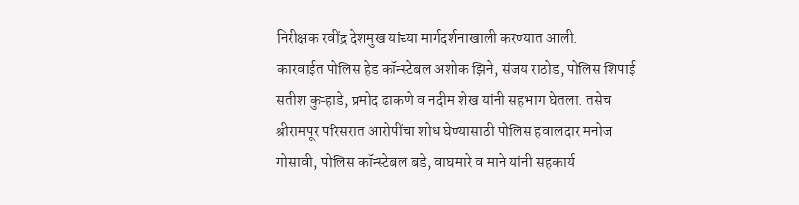निरीक्षक रवींद्र देशमुख यांच्या मार्गदर्शनाखाली करण्यात आली.
कारवाईत पोलिस हेड कॉन्स्टेबल अशोक झिने, संजय राठोड, पोलिस शिपाई सतीश कुऱ्हाडे, प्रमोद ढाकणे व नदीम शेख यांनी सहभाग घेतला. तसेच श्रीरामपूर परिसरात आरोपींचा शोध घेण्यासाठी पोलिस हवालदार मनोज गोसावी, पोलिस कॉन्स्टेबल बडे, वाघमारे व माने यांनी सहकार्य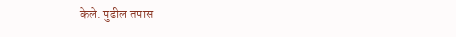केले. पुढील तपास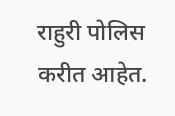राहुरी पोलिस करीत आहेत.